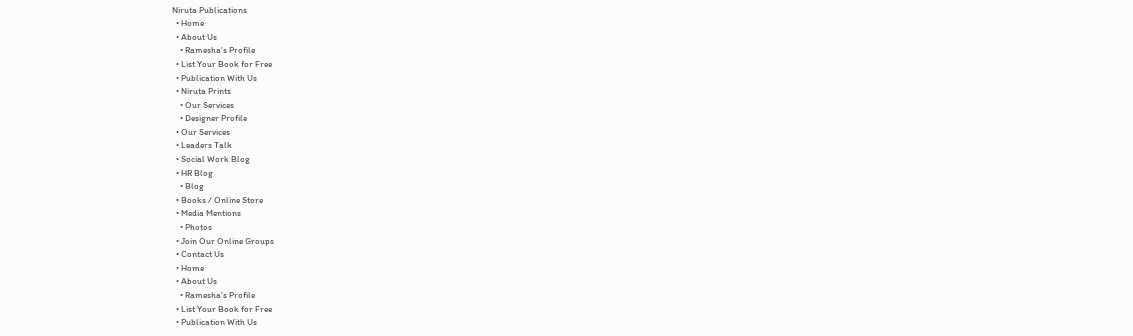Niruta Publications
  • Home
  • About Us
    • Ramesha's Profile
  • List Your Book for Free
  • Publication With Us
  • Niruta Prints
    • Our Services
    • Designer Profile
  • Our Services
  • Leaders Talk
  • Social Work Blog
  • HR Blog
    • Blog
  • Books / Online Store
  • Media Mentions
    • Photos
  • Join Our Online Groups
  • Contact Us
  • Home
  • About Us
    • Ramesha's Profile
  • List Your Book for Free
  • Publication With Us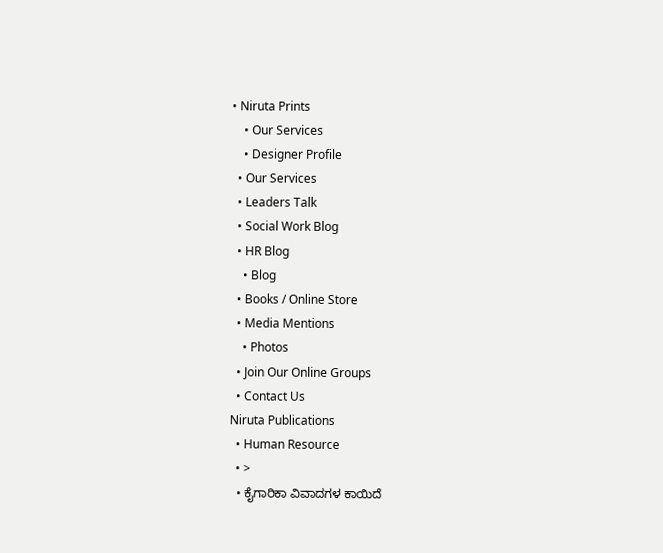• Niruta Prints
    • Our Services
    • Designer Profile
  • Our Services
  • Leaders Talk
  • Social Work Blog
  • HR Blog
    • Blog
  • Books / Online Store
  • Media Mentions
    • Photos
  • Join Our Online Groups
  • Contact Us
Niruta Publications
  • Human Resource
  • >
  • ಕೈಗಾರಿಕಾ ವಿವಾದಗಳ ಕಾಯಿದೆ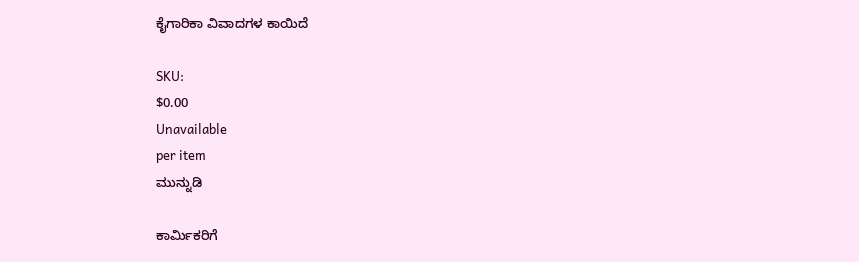ಕೈಗಾರಿಕಾ ವಿವಾದಗಳ ಕಾಯಿದೆ

SKU:
$0.00
Unavailable
per item
ಮುನ್ನುಡಿ

ಕಾರ್ಮಿಕರಿಗೆ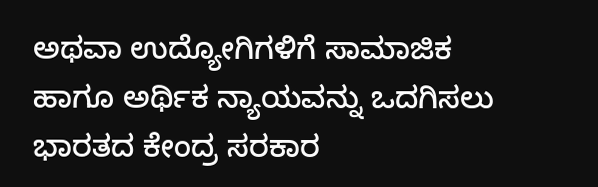ಅಥವಾ ಉದ್ಯೋಗಿಗಳಿಗೆ ಸಾಮಾಜಿಕ ಹಾಗೂ ಅರ್ಥಿಕ ನ್ಯಾಯವನ್ನು ಒದಗಿಸಲು ಭಾರತದ ಕೇಂದ್ರ ಸರಕಾರ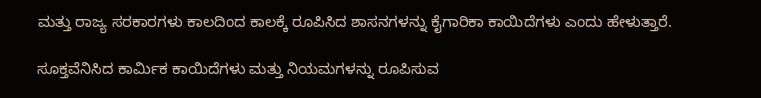ಮತ್ತು ರಾಜ್ಯ ಸರಕಾರಗಳು ಕಾಲದಿಂದ ಕಾಲಕ್ಕೆ ರೂಪಿಸಿದ ಶಾಸನಗಳನ್ನು ಕೈಗಾರಿಕಾ ಕಾಯಿದೆಗಳು ಎಂದು ಹೇಳುತ್ತಾರೆ.

ಸೂಕ್ತವೆನಿಸಿದ ಕಾರ್ಮಿಕ ಕಾಯಿದೆಗಳು ಮತ್ತು ನಿಯಮಗಳನ್ನು ರೂಪಿಸುವ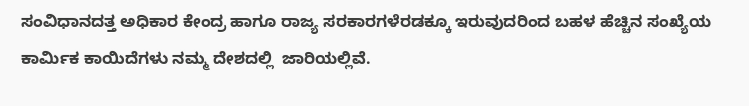ಸಂವಿಧಾನದತ್ತ ಅಧಿಕಾರ ಕೇಂದ್ರ ಹಾಗೂ ರಾಜ್ಯ ಸರಕಾರಗಳೆರಡಕ್ಕೂ ಇರುವುದರಿಂದ ಬಹಳ ಹೆಚ್ಚಿನ ಸಂಖ್ಯೆಯ ಕಾರ್ಮಿಕ ಕಾಯಿದೆಗಳು ನಮ್ಮ ದೇಶದಲ್ಲಿ  ಜಾರಿಯಲ್ಲಿವೆ.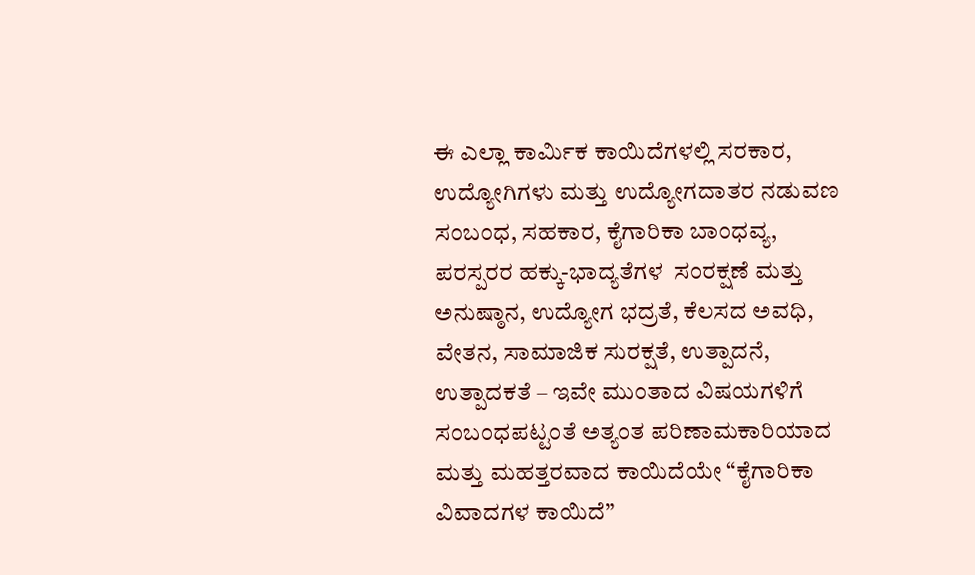ಈ ಎಲ್ಲಾ ಕಾರ್ಮಿಕ ಕಾಯಿದೆಗಳಲ್ಲಿ ಸರಕಾರ, ಉದ್ಯೋಗಿಗಳು ಮತ್ತು ಉದ್ಯೋಗದಾತರ ನಡುವಣ ಸಂಬಂಧ, ಸಹಕಾರ, ಕೈಗಾರಿಕಾ ಬಾಂಧವ್ಯ, ಪರಸ್ಪರರ ಹಕ್ಕು-ಭಾದ್ಯತೆಗಳ  ಸಂರಕ್ಷಣೆ ಮತ್ತು ಅನುಷ್ಠಾನ, ಉದ್ಯೋಗ ಭದ್ರತೆ, ಕೆಲಸದ ಅವಧಿ, ವೇತನ, ಸಾಮಾಜಿಕ ಸುರಕ್ಷತೆ, ಉತ್ಪಾದನೆ, ಉತ್ಪಾದಕತೆ – ಇವೇ ಮುಂತಾದ ವಿಷಯಗಳಿಗೆ ಸಂಬಂಧಪಟ್ಟಂತೆ ಅತ್ಯಂತ ಪರಿಣಾಮಕಾರಿಯಾದ ಮತ್ತು ಮಹತ್ತರವಾದ ಕಾಯಿದೆಯೇ “ಕೈಗಾರಿಕಾ ವಿವಾದಗಳ ಕಾಯಿದೆ”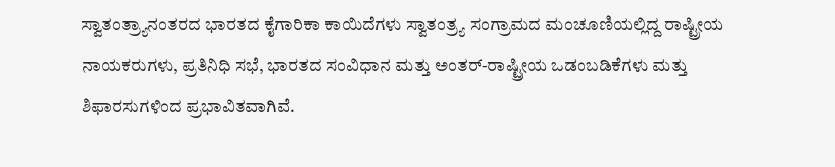ಸ್ವಾತಂತ್ರ್ಯಾನಂತರದ ಭಾರತದ ಕೈಗಾರಿಕಾ ಕಾಯಿದೆಗಳು ಸ್ವಾತಂತ್ರ್ಯ ಸಂಗ್ರಾಮದ ಮಂಚೂಣಿಯಲ್ಲಿದ್ದ ರಾಷ್ಟ್ರೀಯ ನಾಯಕರುಗಳು, ಪ್ರತಿನಿಧಿ ಸಭೆ, ಭಾರತದ ಸಂವಿಧಾನ ಮತ್ತು ಅಂತರ್-ರಾಷ್ಟ್ರೀಯ ಒಡಂಬಡಿಕೆಗಳು ಮತ್ತು ಶಿಫಾರಸುಗಳಿಂದ ಪ್ರಭಾವಿತವಾಗಿವೆ.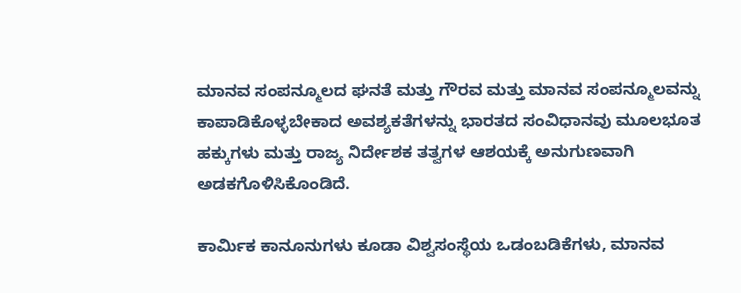ಮಾನವ ಸಂಪನ್ಮೂಲದ ಘನತೆ ಮತ್ತು ಗೌರವ ಮತ್ತು ಮಾನವ ಸಂಪನ್ಮೂಲವನ್ನು ಕಾಪಾಡಿಕೊಳ್ಳಬೇಕಾದ ಅವಶ್ಯಕತೆಗಳನ್ನು ಭಾರತದ ಸಂವಿಧಾನವು ಮೂಲಭೂತ ಹಕ್ಕುಗಳು ಮತ್ತು ರಾಜ್ಯ ನಿರ್ದೇಶಕ ತತ್ವಗಳ ಆಶಯಕ್ಕೆ ಅನುಗುಣವಾಗಿ ಅಡಕಗೊಳಿಸಿಕೊಂಡಿದೆ.

ಕಾರ್ಮಿಕ ಕಾನೂನುಗಳು ಕೂಡಾ ವಿಶ್ವಸಂಸ್ಥೆಯ ಒಡಂಬಡಿಕೆಗಳು, ಮಾನವ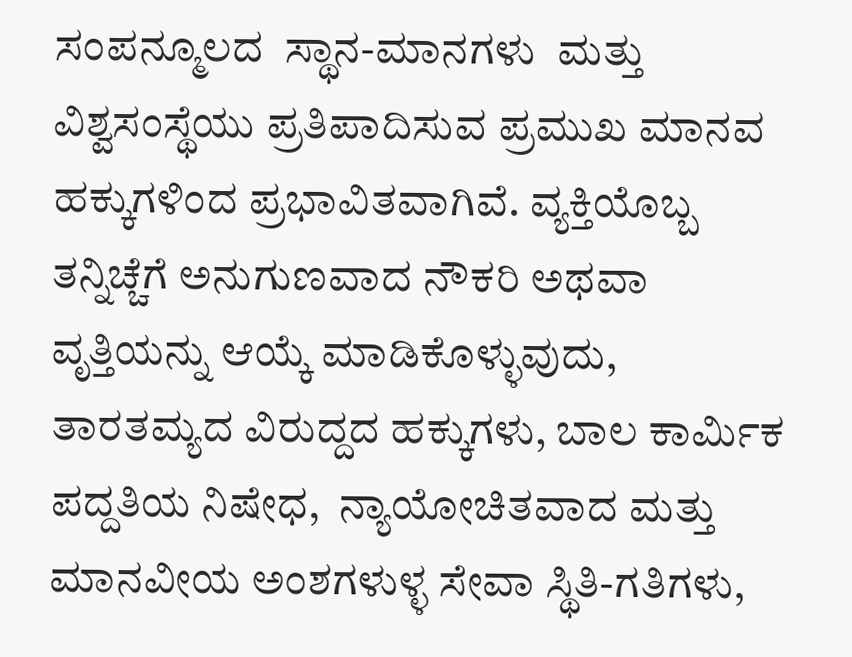ಸಂಪನ್ಮೂಲದ  ಸ್ಥಾನ-ಮಾನಗಳು  ಮತ್ತು ವಿಶ್ವಸಂಸ್ಥೆಯು ಪ್ರತಿಪಾದಿಸುವ ಪ್ರಮುಖ ಮಾನವ ಹಕ್ಕುಗಳಿಂದ ಪ್ರಭಾವಿತವಾಗಿವೆ. ವ್ಯಕ್ತಿಯೊಬ್ಬ ತನ್ನಿಚ್ಚೆಗೆ ಅನುಗುಣವಾದ ನೌಕರಿ ಅಥವಾ ವೃತ್ತಿಯನ್ನು ಆಯ್ಕೆ ಮಾಡಿಕೊಳ್ಳುವುದು, ತಾರತಮ್ಯದ ವಿರುದ್ದದ ಹಕ್ಕುಗಳು, ಬಾಲ ಕಾರ್ಮಿಕ ಪದ್ದತಿಯ ನಿಷೇಧ,  ನ್ಯಾಯೋಚಿತವಾದ ಮತ್ತು ಮಾನವೀಯ ಅಂಶಗಳುಳ್ಳ ಸೇವಾ ಸ್ಥಿತಿ-ಗತಿಗಳು,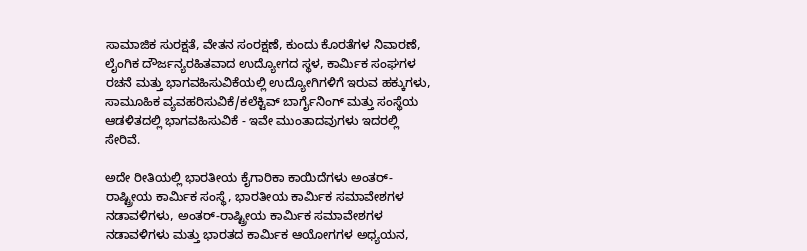ಸಾಮಾಜಿಕ ಸುರಕ್ಷತೆ, ವೇತನ ಸಂರಕ್ಷಣೆ, ಕುಂದು ಕೊರತೆಗಳ ನಿವಾರಣೆ, ಲೈಂಗಿಕ ದೌರ್ಜನ್ಯರಹಿತವಾದ ಉದ್ಯೋಗದ ಸ್ಥಳ, ಕಾರ್ಮಿಕ ಸಂಘಗಳ ರಚನೆ ಮತ್ತು ಭಾಗವಹಿಸುವಿಕೆಯಲ್ಲಿ ಉದ್ಯೋಗಿಗಳಿಗೆ ಇರುವ ಹಕ್ಕುಗಳು, ಸಾಮೂಹಿಕ ವ್ಯವಹರಿಸುವಿಕೆ/ಕಲೆಕ್ಟಿವ್ ಬಾರ್ಗೈನಿಂಗ್ ಮತ್ತು ಸಂಸ್ಥೆಯ ಆಡಳಿತದಲ್ಲಿ ಭಾಗವಹಿಸುವಿಕೆ - ಇವೇ ಮುಂತಾದವುಗಳು ಇದರಲ್ಲಿ ಸೇರಿವೆ.

ಅದೇ ರೀತಿಯಲ್ಲಿ ಭಾರತೀಯ ಕೈಗಾರಿಕಾ ಕಾಯಿದೆಗಳು ಅಂತರ್-ರಾಷ್ಟ್ರೀಯ ಕಾರ್ಮಿಕ ಸಂಸ್ಥೆ, ಭಾರತೀಯ ಕಾರ್ಮಿಕ ಸಮಾವೇಶಗಳ ನಡಾವಳಿಗಳು, ಅಂತರ್-ರಾಷ್ಟ್ರೀಯ ಕಾರ್ಮಿಕ ಸಮಾವೇಶಗಳ ನಡಾವಳಿಗಳು ಮತ್ತು ಭಾರತದ ಕಾರ್ಮಿಕ ಆಯೋಗಗಳ ಅಧ್ಯಯನ,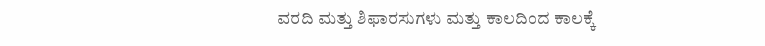ವರದಿ ಮತ್ತು ಶಿಫಾರಸುಗಳು ಮತ್ತು ಕಾಲದಿಂದ ಕಾಲಕ್ಕೆ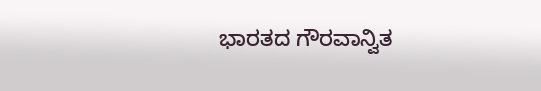ಭಾರತದ ಗೌರವಾನ್ವಿತ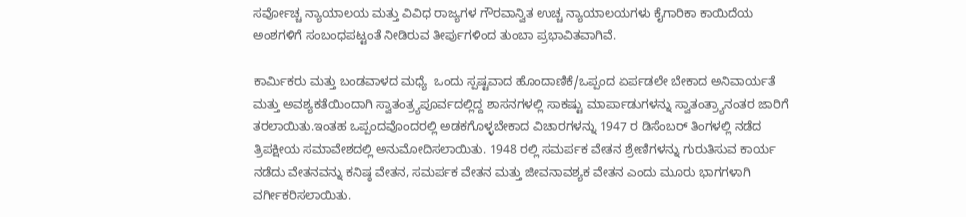ಸರ್ವೋಚ್ಚ ನ್ಯಾಯಾಲಯ ಮತ್ತು ವಿವಿಧ ರಾಜ್ಯಗಳ ಗೌರವಾನ್ವಿತ ಉಚ್ಚ ನ್ಯಾಯಾಲಯಗಳು ಕೈಗಾರಿಕಾ ಕಾಯಿದೆಯ ಅಂಶಗಳಿಗೆ ಸಂಬಂಧಪಟ್ಟಂತೆ ನೀಡಿರುವ ತೀರ್ಪುಗಳಿಂದ ತುಂಬಾ ಪ್ರಭಾವಿತವಾಗಿವೆ.

ಕಾರ್ಮಿಕರು ಮತ್ತು ಬಂಡವಾಳದ ಮಧ್ಯೆ  ಒಂದು ಸ್ಪಷ್ಟವಾದ ಹೊಂದಾಣಿಕೆ/ಒಪ್ಪಂದ ಏರ್ಪಡಲೇ ಬೇಕಾದ ಅನಿವಾರ್ಯತೆ ಮತ್ತು ಅವಶ್ಯಕತೆಯಿಂದಾಗಿ ಸ್ವಾತಂತ್ರ್ಯಪೂರ್ವದಲ್ಲಿದ್ದ ಶಾಸನಗಳಲ್ಲಿ ಸಾಕಷ್ಟು ಮಾರ್ಪಾಡುಗಳನ್ನು ಸ್ವಾತಂತ್ರ್ಯಾನಂತರ ಜಾರಿಗೆ ತರಲಾಯಿತು.ಇಂತಹ ಒಪ್ಪಂದವೊಂದರಲ್ಲಿ ಅಡಕಗೊಳ್ಳಬೇಕಾದ ವಿಚಾರಗಳನ್ನು 1947 ರ ಡಿಸೆಂಬರ್ ತಿಂಗಳಲ್ಲಿ ನಡೆದ ತ್ರಿಪಕ್ಷೀಯ ಸಮಾವೇಶದಲ್ಲಿ ಅನುಮೋದಿಸಲಾಯಿತು. 1948 ರಲ್ಲಿ ಸಮರ್ಪಕ ವೇತನ ಶ್ರೇಣಿಗಳನ್ನು ಗುರುತಿಸುವ ಕಾರ್ಯ ನಡೆದು ವೇತನವನ್ನು ಕನಿಷ್ಠ ವೇತನ, ಸಮರ್ಪಕ ವೇತನ ಮತ್ತು ಜೀವನಾವಶ್ಯಕ ವೇತನ ಎಂದು ಮೂರು ಭಾಗಗಳಾಗಿ ವರ್ಗೀಕರಿಸಲಾಯಿತು.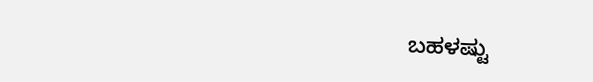ಬಹಳಷ್ಟು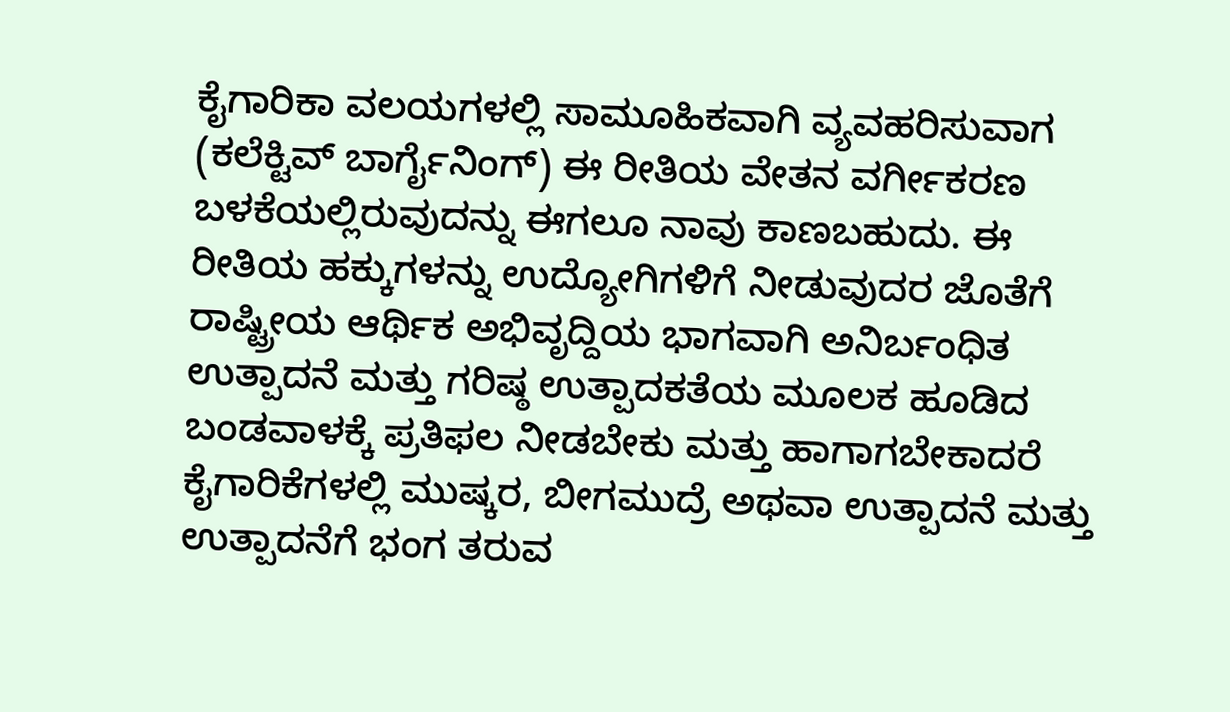ಕೈಗಾರಿಕಾ ವಲಯಗಳಲ್ಲಿ ಸಾಮೂಹಿಕವಾಗಿ ವ್ಯವಹರಿಸುವಾಗ (ಕಲೆಕ್ಟಿವ್ ಬಾರ್ಗೈನಿಂಗ್) ಈ ರೀತಿಯ ವೇತನ ವರ್ಗೀಕರಣ ಬಳಕೆಯಲ್ಲಿರುವುದನ್ನು ಈಗಲೂ ನಾವು ಕಾಣಬಹುದು. ಈ ರೀತಿಯ ಹಕ್ಕುಗಳನ್ನು ಉದ್ಯೋಗಿಗಳಿಗೆ ನೀಡುವುದರ ಜೊತೆಗೆ ರಾಷ್ಟ್ರೀಯ ಆರ್ಥಿಕ ಅಭಿವೃದ್ದಿಯ ಭಾಗವಾಗಿ ಅನಿರ್ಬಂಧಿತ ಉತ್ಪಾದನೆ ಮತ್ತು ಗರಿಷ್ಠ ಉತ್ಪಾದಕತೆಯ ಮೂಲಕ ಹೂಡಿದ ಬಂಡವಾಳಕ್ಕೆ ಪ್ರತಿಫಲ ನೀಡಬೇಕು ಮತ್ತು ಹಾಗಾಗಬೇಕಾದರೆ ಕೈಗಾರಿಕೆಗಳಲ್ಲಿ ಮುಷ್ಕರ, ಬೀಗಮುದ್ರೆ ಅಥವಾ ಉತ್ಪಾದನೆ ಮತ್ತು ಉತ್ಪಾದನೆಗೆ ಭಂಗ ತರುವ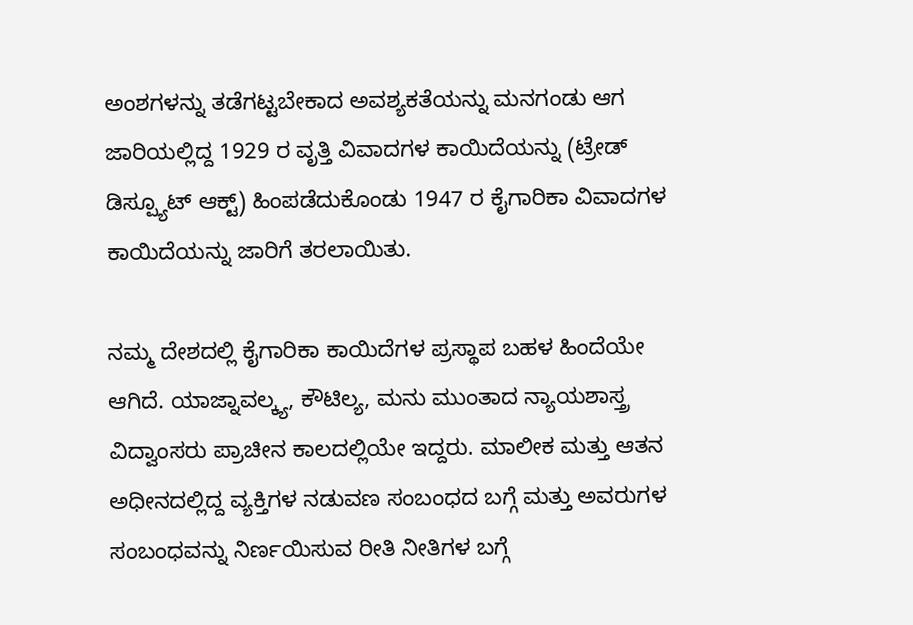ಅಂಶಗಳನ್ನು ತಡೆಗಟ್ಟಬೇಕಾದ ಅವಶ್ಯಕತೆಯನ್ನು ಮನಗಂಡು ಆಗ ಜಾರಿಯಲ್ಲಿದ್ದ 1929 ರ ವೃತ್ತಿ ವಿವಾದಗಳ ಕಾಯಿದೆಯನ್ನು (ಟ್ರೇಡ್ ಡಿಸ್ಪ್ಯೂಟ್ ಆಕ್ಟ್) ಹಿಂಪಡೆದುಕೊಂಡು 1947 ರ ಕೈಗಾರಿಕಾ ವಿವಾದಗಳ ಕಾಯಿದೆಯನ್ನು ಜಾರಿಗೆ ತರಲಾಯಿತು.

ನಮ್ಮ ದೇಶದಲ್ಲಿ ಕೈಗಾರಿಕಾ ಕಾಯಿದೆಗಳ ಪ್ರಸ್ಥಾಪ ಬಹಳ ಹಿಂದೆಯೇ ಆಗಿದೆ. ಯಾಜ್ನಾವಲ್ಕ್ಯ, ಕೌಟಿಲ್ಯ, ಮನು ಮುಂತಾದ ನ್ಯಾಯಶಾಸ್ತ್ರ ವಿದ್ವಾಂಸರು ಪ್ರಾಚೀನ ಕಾಲದಲ್ಲಿಯೇ ಇದ್ದರು. ಮಾಲೀಕ ಮತ್ತು ಆತನ ಅಧೀನದಲ್ಲಿದ್ದ ವ್ಯಕ್ತಿಗಳ ನಡುವಣ ಸಂಬಂಧದ ಬಗ್ಗೆ ಮತ್ತು ಅವರುಗಳ ಸಂಬಂಧವನ್ನು ನಿರ್ಣಯಿಸುವ ರೀತಿ ನೀತಿಗಳ ಬಗ್ಗೆ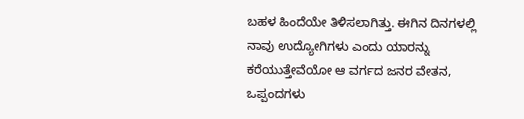ಬಹಳ ಹಿಂದೆಯೇ ತಿಳಿಸಲಾಗಿತ್ತು. ಈಗಿನ ದಿನಗಳಲ್ಲಿ ನಾವು ಉದ್ಯೋಗಿಗಳು ಎಂದು ಯಾರನ್ನು ಕರೆಯುತ್ತೇವೆಯೋ ಆ ವರ್ಗದ ಜನರ ವೇತನ, ಒಪ್ಪಂದಗಳು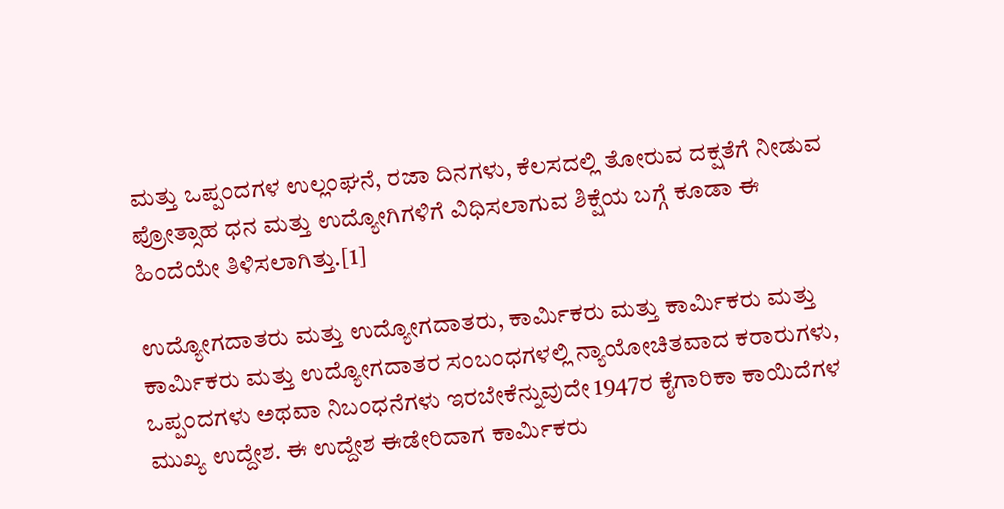ಮತ್ತು ಒಪ್ಪಂದಗಳ ಉಲ್ಲಂಘನೆ, ರಜಾ ದಿನಗಳು, ಕೆಲಸದಲ್ಲಿ ತೋರುವ ದಕ್ಷತೆಗೆ ನೀಡುವ ಪ್ರೋತ್ಸಾಹ ಧನ ಮತ್ತು ಉದ್ಯೋಗಿಗಳಿಗೆ ವಿಧಿಸಲಾಗುವ ಶಿಕ್ಷೆಯ ಬಗ್ಗೆ ಕೂಡಾ ಈ ಹಿಂದೆಯೇ ತಿಳಿಸಲಾಗಿತ್ತು.[1]

ಉದ್ಯೋಗದಾತರು ಮತ್ತು ಉದ್ಯೋಗದಾತರು, ಕಾರ್ಮಿಕರು ಮತ್ತು ಕಾರ್ಮಿಕರು ಮತ್ತು ಕಾರ್ಮಿಕರು ಮತ್ತು ಉದ್ಯೋಗದಾತರ ಸಂಬಂಧಗಳಲ್ಲಿ ನ್ಯಾಯೋಚಿತವಾದ ಕರಾರುಗಳು, ಒಪ್ಪಂದಗಳು ಅಥವಾ ನಿಬಂಧನೆಗಳು ಇರಬೇಕೆನ್ನುವುದೇ 1947ರ ಕೈಗಾರಿಕಾ ಕಾಯಿದೆಗಳ ಮುಖ್ಯ ಉದ್ದೇಶ. ಈ ಉದ್ದೇಶ ಈಡೇರಿದಾಗ ಕಾರ್ಮಿಕರು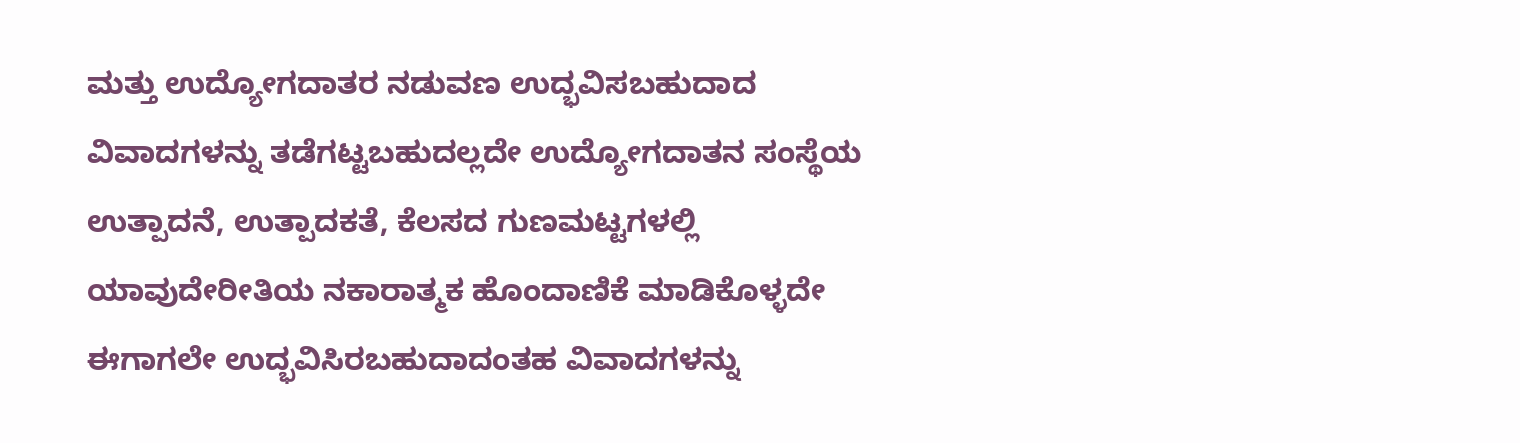ಮತ್ತು ಉದ್ಯೋಗದಾತರ ನಡುವಣ ಉದ್ಭವಿಸಬಹುದಾದ ವಿವಾದಗಳನ್ನು ತಡೆಗಟ್ಟಬಹುದಲ್ಲದೇ ಉದ್ಯೋಗದಾತನ ಸಂಸ್ಥೆಯ ಉತ್ಪಾದನೆ, ಉತ್ಪಾದಕತೆ, ಕೆಲಸದ ಗುಣಮಟ್ಟಗಳಲ್ಲಿ ಯಾವುದೇರೀತಿಯ ನಕಾರಾತ್ಮಕ ಹೊಂದಾಣಿಕೆ ಮಾಡಿಕೊಳ್ಳದೇ ಈಗಾಗಲೇ ಉದ್ಭವಿಸಿರಬಹುದಾದಂತಹ ವಿವಾದಗಳನ್ನು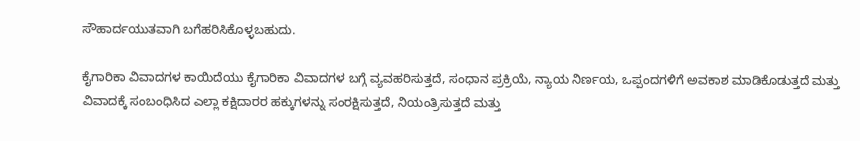ಸೌಹಾರ್ದಯುತವಾಗಿ ಬಗೆಹರಿಸಿಕೊಳ್ಳಬಹುದು.

ಕೈಗಾರಿಕಾ ವಿವಾದಗಳ ಕಾಯಿದೆಯು ಕೈಗಾರಿಕಾ ವಿವಾದಗಳ ಬಗ್ಗೆ ವ್ಯವಹರಿಸುತ್ತದೆ, ಸಂಧಾನ ಪ್ರಕ್ರಿಯೆ, ನ್ಯಾಯ ನಿರ್ಣಯ, ಒಪ್ಪಂದಗಳಿಗೆ ಅವಕಾಶ ಮಾಡಿಕೊಡುತ್ತದೆ ಮತ್ತು ವಿವಾದಕ್ಕೆ ಸಂಬಂಧಿಸಿದ ಎಲ್ಲಾ ಕಕ್ಷಿದಾರರ ಹಕ್ಕುಗಳನ್ನು ಸಂರಕ್ಷಿಸುತ್ತದೆ, ನಿಯಂತ್ರಿಸುತ್ತದೆ ಮತ್ತು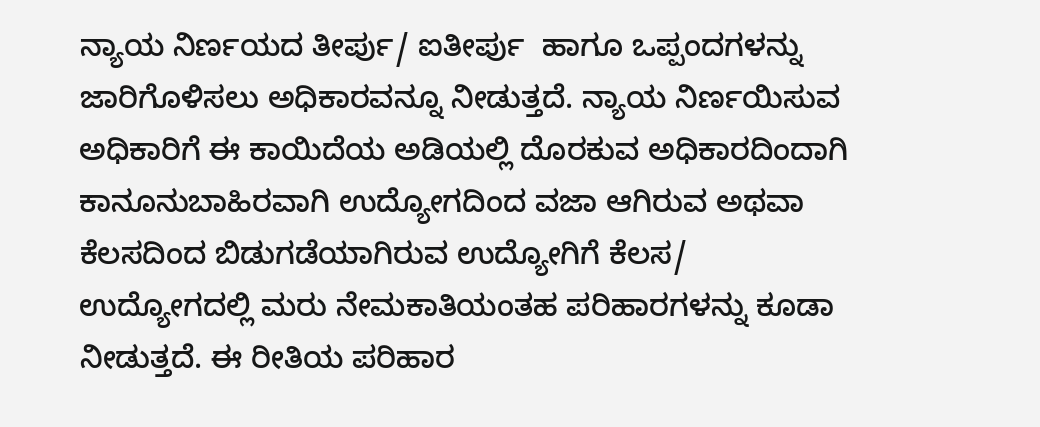ನ್ಯಾಯ ನಿರ್ಣಯದ ತೀರ್ಪು/ ಐತೀರ್ಪು  ಹಾಗೂ ಒಪ್ಪಂದಗಳನ್ನು ಜಾರಿಗೊಳಿಸಲು ಅಧಿಕಾರವನ್ನೂ ನೀಡುತ್ತದೆ. ನ್ಯಾಯ ನಿರ್ಣಯಿಸುವ ಅಧಿಕಾರಿಗೆ ಈ ಕಾಯಿದೆಯ ಅಡಿಯಲ್ಲಿ ದೊರಕುವ ಅಧಿಕಾರದಿಂದಾಗಿ ಕಾನೂನುಬಾಹಿರವಾಗಿ ಉದ್ಯೋಗದಿಂದ ವಜಾ ಆಗಿರುವ ಅಥವಾ ಕೆಲಸದಿಂದ ಬಿಡುಗಡೆಯಾಗಿರುವ ಉದ್ಯೋಗಿಗೆ ಕೆಲಸ/ ಉದ್ಯೋಗದಲ್ಲಿ ಮರು ನೇಮಕಾತಿಯಂತಹ ಪರಿಹಾರಗಳನ್ನು ಕೂಡಾ ನೀಡುತ್ತದೆ. ಈ ರೀತಿಯ ಪರಿಹಾರ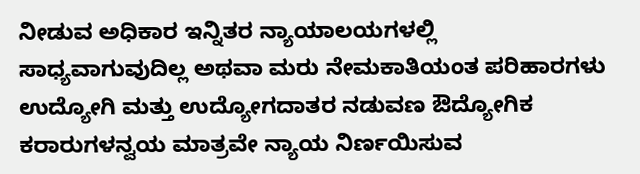ನೀಡುವ ಅಧಿಕಾರ ಇನ್ನಿತರ ನ್ಯಾಯಾಲಯಗಳಲ್ಲಿ ಸಾಧ್ಯವಾಗುವುದಿಲ್ಲ ಅಥವಾ ಮರು ನೇಮಕಾತಿಯಂತ ಪರಿಹಾರಗಳು ಉದ್ಯೋಗಿ ಮತ್ತು ಉದ್ಯೋಗದಾತರ ನಡುವಣ ಔದ್ಯೋಗಿಕ ಕರಾರುಗಳನ್ವಯ ಮಾತ್ರವೇ ನ್ಯಾಯ ನಿರ್ಣಯಿಸುವ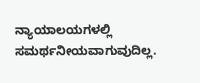ನ್ಯಾಯಾಲಯಗಳಲ್ಲಿ  ಸಮರ್ಥನೀಯವಾಗುವುದಿಲ್ಲ.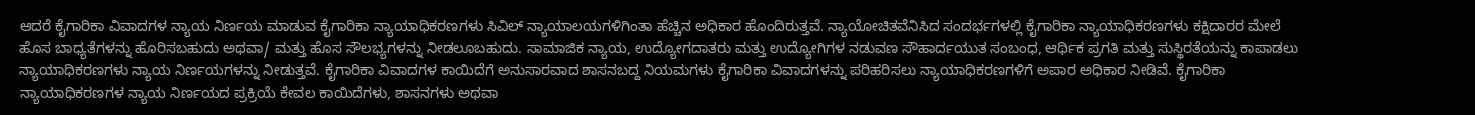ಆದರೆ ಕೈಗಾರಿಕಾ ವಿವಾದಗಳ ನ್ಯಾಯ ನಿರ್ಣಯ ಮಾಡುವ ಕೈಗಾರಿಕಾ ನ್ಯಾಯಾಧಿಕರಣಗಳು ಸಿವಿಲ್ ನ್ಯಾಯಾಲಯಗಳಿಗಿಂತಾ ಹೆಚ್ಚಿನ ಅಧಿಕಾರ ಹೊಂದಿರುತ್ತವೆ. ನ್ಯಾಯೋಚಿತವೆನಿಸಿದ ಸಂದರ್ಭಗಳಲ್ಲಿ ಕೈಗಾರಿಕಾ ನ್ಯಾಯಾಧಿಕರಣಗಳು ಕಕ್ಷಿದಾರರ ಮೇಲೆ ಹೊಸ ಬಾಧ್ಯತೆಗಳನ್ನು ಹೊರಿಸಬಹುದು ಅಥವಾ/ ಮತ್ತು ಹೊಸ ಸೌಲಭ್ಯಗಳನ್ನು ನೀಡಲೂಬಹುದು. ಸಾಮಾಜಿಕ ನ್ಯಾಯ, ಉದ್ಯೋಗದಾತರು ಮತ್ತು ಉದ್ಯೋಗಿಗಳ ನಡುವಣ ಸೌಹಾರ್ದಯುತ ಸಂಬಂಧ, ಆರ್ಥಿಕ ಪ್ರಗತಿ ಮತ್ತು ಸುಸ್ಥಿರತೆಯನ್ನು ಕಾಪಾಡಲು ನ್ಯಾಯಾಧಿಕರಣಗಳು ನ್ಯಾಯ ನಿರ್ಣಯಗಳನ್ನು ನೀಡುತ್ತವೆ. ಕೈಗಾರಿಕಾ ವಿವಾದಗಳ ಕಾಯಿದೆಗೆ ಅನುಸಾರವಾದ ಶಾಸನಬದ್ದ ನಿಯಮಗಳು ಕೈಗಾರಿಕಾ ವಿವಾದಗಳನ್ನು ಪರಿಹರಿಸಲು ನ್ಯಾಯಾಧಿಕರಣಗಳಿಗೆ ಅಪಾರ ಅಧಿಕಾರ ನೀಡಿವೆ. ಕೈಗಾರಿಕಾ ನ್ಯಾಯಾಧಿಕರಣಗಳ ನ್ಯಾಯ ನಿರ್ಣಯದ ಪ್ರಕ್ರಿಯೆ ಕೇವಲ ಕಾಯಿದೆಗಳು, ಶಾಸನಗಳು ಅಥವಾ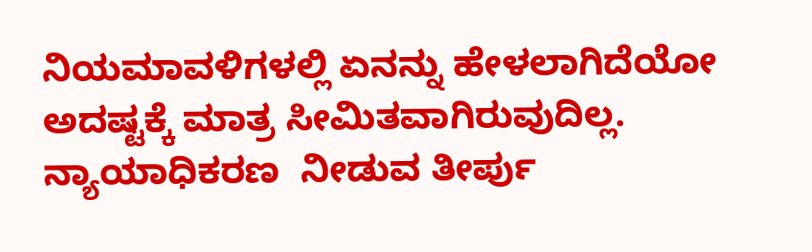ನಿಯಮಾವಳಿಗಳಲ್ಲಿ ಏನನ್ನು ಹೇಳಲಾಗಿದೆಯೋ ಅದಷ್ಟಕ್ಕೆ ಮಾತ್ರ ಸೀಮಿತವಾಗಿರುವುದಿಲ್ಲ. ನ್ಯಾಯಾಧಿಕರಣ  ನೀಡುವ ತೀರ್ಪು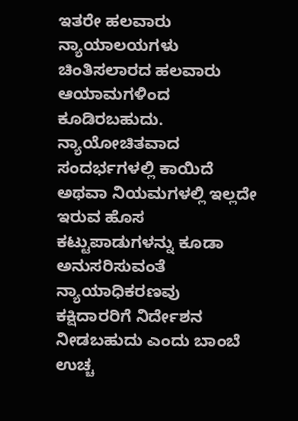ಇತರೇ ಹಲವಾರು ನ್ಯಾಯಾಲಯಗಳು ಚಿಂತಿಸಲಾರದ ಹಲವಾರು ಆಯಾಮಗಳಿಂದ ಕೂಡಿರಬಹುದು. ನ್ಯಾಯೋಚಿತವಾದ ಸಂದರ್ಭಗಳಲ್ಲಿ ಕಾಯಿದೆ ಅಥವಾ ನಿಯಮಗಳಲ್ಲಿ ಇಲ್ಲದೇ ಇರುವ ಹೊಸ ಕಟ್ಟುಪಾಡುಗಳನ್ನು ಕೂಡಾ ಅನುಸರಿಸುವಂತೆ ನ್ಯಾಯಾಧಿಕರಣವು ಕಕ್ಷಿದಾರರಿಗೆ ನಿರ್ದೇಶನ ನೀಡಬಹುದು ಎಂದು ಬಾಂಬೆ ಉಚ್ಚ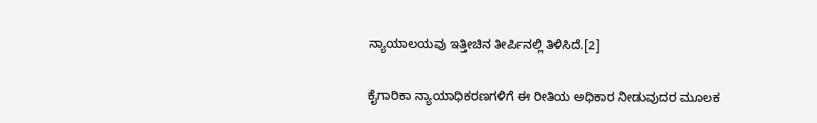ನ್ಯಾಯಾಲಯವು ಇತ್ತೀಚಿನ ತೀರ್ಪಿನಲ್ಲಿ ತಿಳಿಸಿದೆ.[2]

ಕೈಗಾರಿಕಾ ನ್ಯಾಯಾಧಿಕರಣಗಳಿಗೆ ಈ ರೀತಿಯ ಅಧಿಕಾರ ನೀಡುವುದರ ಮೂಲಕ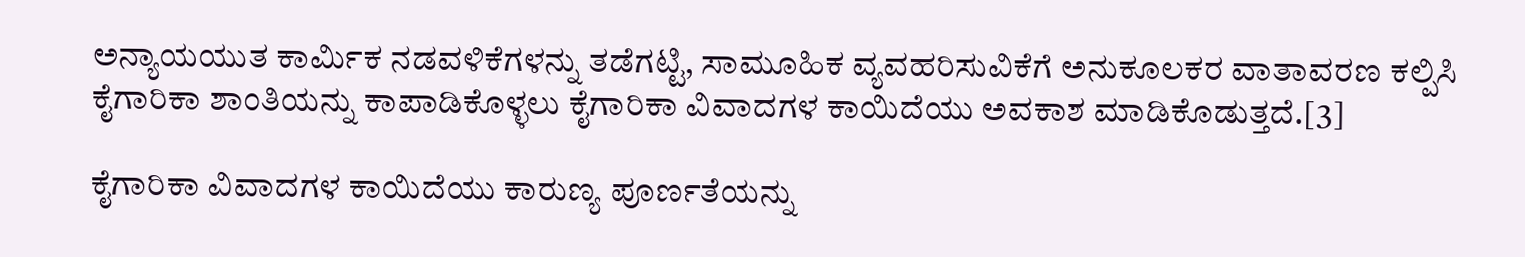ಅನ್ಯಾಯಯುತ ಕಾರ್ಮಿಕ ನಡವಳಿಕೆಗಳನ್ನು ತಡೆಗಟ್ಟಿ, ಸಾಮೂಹಿಕ ವ್ಯವಹರಿಸುವಿಕೆಗೆ ಅನುಕೂಲಕರ ವಾತಾವರಣ ಕಲ್ಪಿಸಿ ಕೈಗಾರಿಕಾ ಶಾಂತಿಯನ್ನು ಕಾಪಾಡಿಕೊಳ್ಳಲು ಕೈಗಾರಿಕಾ ವಿವಾದಗಳ ಕಾಯಿದೆಯು ಅವಕಾಶ ಮಾಡಿಕೊಡುತ್ತದೆ.[3]

ಕೈಗಾರಿಕಾ ವಿವಾದಗಳ ಕಾಯಿದೆಯು ಕಾರುಣ್ಯ ಪೂರ್ಣತೆಯನ್ನು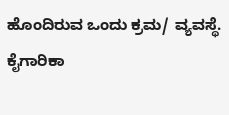ಹೊಂದಿರುವ ಒಂದು ಕ್ರಮ/ ವ್ಯವಸ್ಥೆ.  ಕೈಗಾರಿಕಾ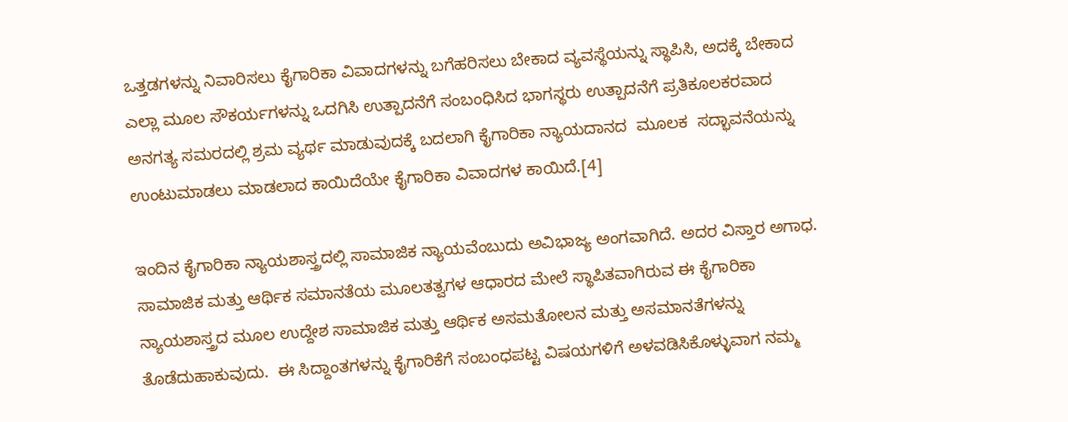ಒತ್ತಡಗಳನ್ನು ನಿವಾರಿಸಲು ಕೈಗಾರಿಕಾ ವಿವಾದಗಳನ್ನು ಬಗೆಹರಿಸಲು ಬೇಕಾದ ವ್ಯವಸ್ಥೆಯನ್ನು ಸ್ಥಾಪಿಸಿ, ಅದಕ್ಕೆ ಬೇಕಾದ ಎಲ್ಲಾ ಮೂಲ ಸೌಕರ್ಯಗಳನ್ನು ಒದಗಿಸಿ ಉತ್ಪಾದನೆಗೆ ಸಂಬಂಧಿಸಿದ ಭಾಗಸ್ಥರು ಉತ್ಪಾದನೆಗೆ ಪ್ರತಿಕೂಲಕರವಾದ ಅನಗತ್ಯ ಸಮರದಲ್ಲಿ ಶ್ರಮ ವ್ಯರ್ಥ ಮಾಡುವುದಕ್ಕೆ ಬದಲಾಗಿ ಕೈಗಾರಿಕಾ ನ್ಯಾಯದಾನದ  ಮೂಲಕ  ಸದ್ಭಾವನೆಯನ್ನು ಉಂಟುಮಾಡಲು ಮಾಡಲಾದ ಕಾಯಿದೆಯೇ ಕೈಗಾರಿಕಾ ವಿವಾದಗಳ ಕಾಯಿದೆ.[4]

ಇಂದಿನ ಕೈಗಾರಿಕಾ ನ್ಯಾಯಶಾಸ್ತ್ರದಲ್ಲಿ ಸಾಮಾಜಿಕ ನ್ಯಾಯವೆಂಬುದು ಅವಿಭಾಜ್ಯ ಅಂಗವಾಗಿದೆ. ಅದರ ವಿಸ್ತಾರ ಅಗಾಧ. ಸಾಮಾಜಿಕ ಮತ್ತು ಆರ್ಥಿಕ ಸಮಾನತೆಯ ಮೂಲತತ್ವಗಳ ಆಧಾರದ ಮೇಲೆ ಸ್ಥಾಪಿತವಾಗಿರುವ ಈ ಕೈಗಾರಿಕಾ ನ್ಯಾಯಶಾಸ್ತ್ರದ ಮೂಲ ಉದ್ದೇಶ ಸಾಮಾಜಿಕ ಮತ್ತು ಆರ್ಥಿಕ ಅಸಮತೋಲನ ಮತ್ತು ಅಸಮಾನತೆಗಳನ್ನು ತೊಡೆದುಹಾಕುವುದು.  ಈ ಸಿದ್ದಾಂತಗಳನ್ನು ಕೈಗಾರಿಕೆಗೆ ಸಂಬಂಧಪಟ್ಟ ವಿಷಯಗಳಿಗೆ ಅಳವಡಿಸಿಕೊಳ್ಳುವಾಗ ನಮ್ಮ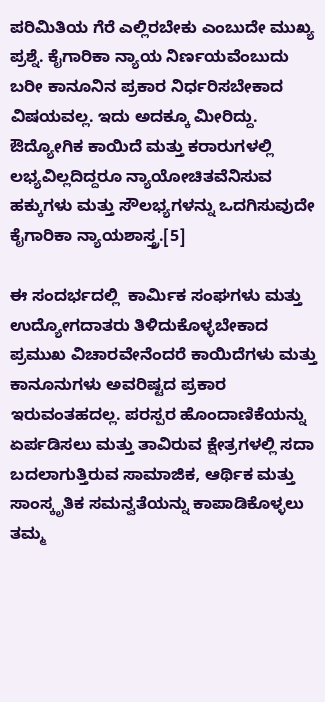ಪರಿಮಿತಿಯ ಗೆರೆ ಎಲ್ಲಿರಬೇಕು ಎಂಬುದೇ ಮುಖ್ಯ ಪ್ರಶ್ನೆ. ಕೈಗಾರಿಕಾ ನ್ಯಾಯ ನಿರ್ಣಯವೆಂಬುದು ಬರೀ ಕಾನೂನಿನ ಪ್ರಕಾರ ನಿರ್ಧರಿಸಬೇಕಾದ ವಿಷಯವಲ್ಲ. ಇದು ಅದಕ್ಕೂ ಮೀರಿದ್ದು. ಔದ್ಯೋಗಿಕ ಕಾಯಿದೆ ಮತ್ತು ಕರಾರುಗಳಲ್ಲಿ ಲಭ್ಯವಿಲ್ಲದಿದ್ದರೂ ನ್ಯಾಯೋಚಿತವೆನಿಸುವ ಹಕ್ಕುಗಳು ಮತ್ತು ಸೌಲಭ್ಯಗಳನ್ನು ಒದಗಿಸುವುದೇ ಕೈಗಾರಿಕಾ ನ್ಯಾಯಶಾಸ್ತ್ರ.[5]

ಈ ಸಂದರ್ಭದಲ್ಲಿ  ಕಾರ್ಮಿಕ ಸಂಘಗಳು ಮತ್ತು ಉದ್ಯೋಗದಾತರು ತಿಳಿದುಕೊಳ್ಳಬೇಕಾದ ಪ್ರಮುಖ ವಿಚಾರವೇನೆಂದರೆ ಕಾಯಿದೆಗಳು ಮತ್ತು ಕಾನೂನುಗಳು ಅವರಿಷ್ಟದ ಪ್ರಕಾರ ಇರುವಂತಹದಲ್ಲ. ಪರಸ್ಪರ ಹೊಂದಾಣಿಕೆಯನ್ನು ಏರ್ಪಡಿಸಲು ಮತ್ತು ತಾವಿರುವ ಕ್ಷೇತ್ರಗಳಲ್ಲಿ ಸದಾ ಬದಲಾಗುತ್ತಿರುವ ಸಾಮಾಜಿಕ, ಆರ್ಥಿಕ ಮತ್ತು ಸಾಂಸ್ಕೃತಿಕ ಸಮನ್ವತೆಯನ್ನು ಕಾಪಾಡಿಕೊಳ್ಳಲು ತಮ್ಮ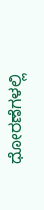ಧೋರಣೆಗಳಲ್ಲಿ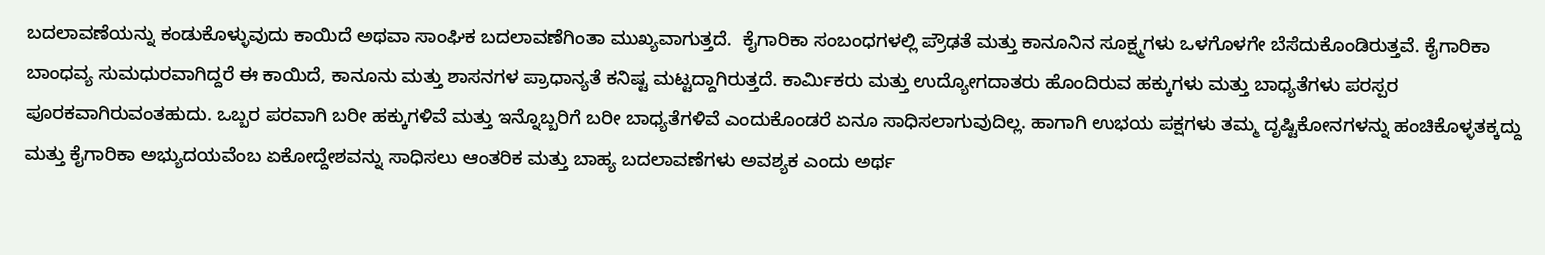ಬದಲಾವಣೆಯನ್ನು ಕಂಡುಕೊಳ್ಳುವುದು ಕಾಯಿದೆ ಅಥವಾ ಸಾಂಘಿಕ ಬದಲಾವಣೆಗಿಂತಾ ಮುಖ್ಯವಾಗುತ್ತದೆ.  ಕೈಗಾರಿಕಾ ಸಂಬಂಧಗಳಲ್ಲಿ ಪ್ರೌಢತೆ ಮತ್ತು ಕಾನೂನಿನ ಸೂಕ್ಷ್ಮಗಳು ಒಳಗೊಳಗೇ ಬೆಸೆದುಕೊಂಡಿರುತ್ತವೆ. ಕೈಗಾರಿಕಾ ಬಾಂಧವ್ಯ ಸುಮಧುರವಾಗಿದ್ದರೆ ಈ ಕಾಯಿದೆ, ಕಾನೂನು ಮತ್ತು ಶಾಸನಗಳ ಪ್ರಾಧಾನ್ಯತೆ ಕನಿಷ್ಟ ಮಟ್ಟದ್ದಾಗಿರುತ್ತದೆ. ಕಾರ್ಮಿಕರು ಮತ್ತು ಉದ್ಯೋಗದಾತರು ಹೊಂದಿರುವ ಹಕ್ಕುಗಳು ಮತ್ತು ಬಾಧ್ಯತೆಗಳು ಪರಸ್ಪರ ಪೂರಕವಾಗಿರುವಂತಹುದು. ಒಬ್ಬರ ಪರವಾಗಿ ಬರೀ ಹಕ್ಕುಗಳಿವೆ ಮತ್ತು ಇನ್ನೊಬ್ಬರಿಗೆ ಬರೀ ಬಾಧ್ಯತೆಗಳಿವೆ ಎಂದುಕೊಂಡರೆ ಏನೂ ಸಾಧಿಸಲಾಗುವುದಿಲ್ಲ. ಹಾಗಾಗಿ ಉಭಯ ಪಕ್ಷಗಳು ತಮ್ಮ ದೃಷ್ಟಿಕೋನಗಳನ್ನು ಹಂಚಿಕೊಳ್ಳತಕ್ಕದ್ದು ಮತ್ತು ಕೈಗಾರಿಕಾ ಅಭ್ಯುದಯವೆಂಬ ಏಕೋದ್ದೇಶವನ್ನು ಸಾಧಿಸಲು ಆಂತರಿಕ ಮತ್ತು ಬಾಹ್ಯ ಬದಲಾವಣೆಗಳು ಅವಶ್ಯಕ ಎಂದು ಅರ್ಥ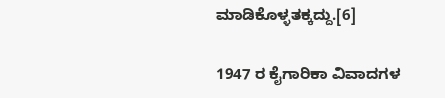ಮಾಡಿಕೊಳ್ಳತಕ್ಕದ್ದು.[6]

1947 ರ ಕೈಗಾರಿಕಾ ವಿವಾದಗಳ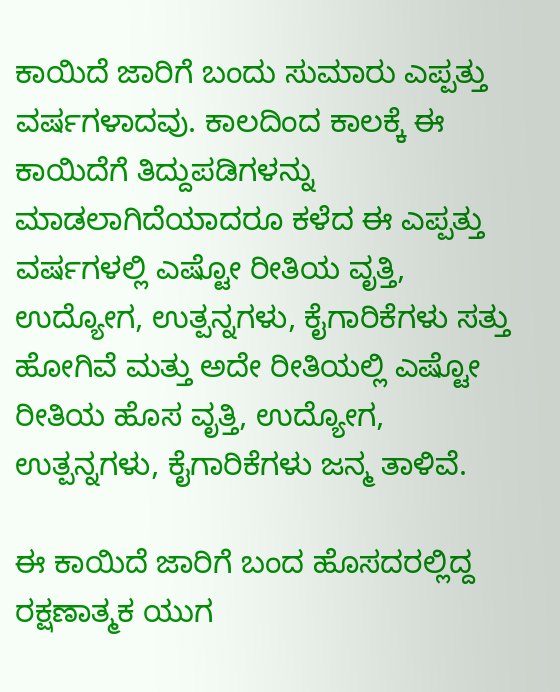ಕಾಯಿದೆ ಜಾರಿಗೆ ಬಂದು ಸುಮಾರು ಎಪ್ಪತ್ತು ವರ್ಷಗಳಾದವು. ಕಾಲದಿಂದ ಕಾಲಕ್ಕೆ ಈ ಕಾಯಿದೆಗೆ ತಿದ್ದುಪಡಿಗಳನ್ನು ಮಾಡಲಾಗಿದೆಯಾದರೂ ಕಳೆದ ಈ ಎಪ್ಪತ್ತು ವರ್ಷಗಳಲ್ಲಿ ಎಷ್ಟೋ ರೀತಿಯ ವೃತ್ತಿ, ಉದ್ಯೋಗ, ಉತ್ಪನ್ನಗಳು, ಕೈಗಾರಿಕೆಗಳು ಸತ್ತು ಹೋಗಿವೆ ಮತ್ತು ಅದೇ ರೀತಿಯಲ್ಲಿ ಎಷ್ಟೋ ರೀತಿಯ ಹೊಸ ವೃತ್ತಿ, ಉದ್ಯೋಗ, ಉತ್ಪನ್ನಗಳು, ಕೈಗಾರಿಕೆಗಳು ಜನ್ಮ ತಾಳಿವೆ.

ಈ ಕಾಯಿದೆ ಜಾರಿಗೆ ಬಂದ ಹೊಸದರಲ್ಲಿದ್ದ ರಕ್ಷಣಾತ್ಮಕ ಯುಗ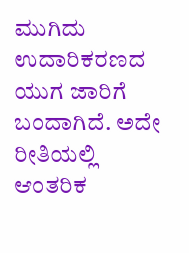ಮುಗಿದು ಉದಾರಿಕರಣದ ಯುಗ ಜಾರಿಗೆ ಬಂದಾಗಿದೆ. ಅದೇ ರೀತಿಯಲ್ಲಿ ಆಂತರಿಕ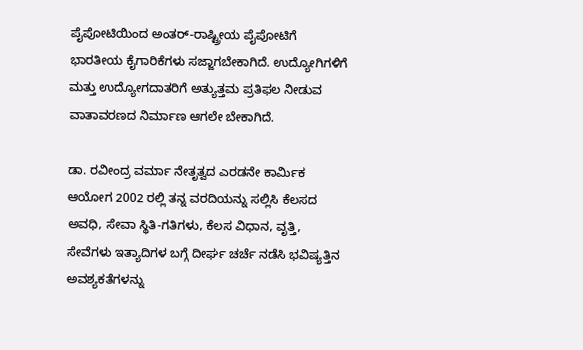ಪೈಪೋಟಿಯಿಂದ ಅಂತರ್-ರಾಷ್ಟ್ರೀಯ ಪೈಪೋಟಿಗೆ ಭಾರತೀಯ ಕೈಗಾರಿಕೆಗಳು ಸಜ್ಜಾಗಬೇಕಾಗಿದೆ. ಉದ್ಯೋಗಿಗಳಿಗೆ ಮತ್ತು ಉದ್ಯೋಗದಾತರಿಗೆ ಅತ್ಯುತ್ತಮ ಪ್ರತಿಫಲ ನೀಡುವ ವಾತಾವರಣದ ನಿರ್ಮಾಣ ಆಗಲೇ ಬೇಕಾಗಿದೆ.

ಡಾ. ರವೀಂದ್ರ ವರ್ಮಾ ನೇತೃತ್ವದ ಎರಡನೇ ಕಾರ್ಮಿಕ ಆಯೋಗ 2002 ರಲ್ಲಿ ತನ್ನ ವರದಿಯನ್ನು ಸಲ್ಲಿಸಿ ಕೆಲಸದ ಅವಧಿ, ಸೇವಾ ಸ್ಥಿತಿ-ಗತಿಗಳು, ಕೆಲಸ ವಿಧಾನ, ವೃತ್ತಿ, ಸೇವೆಗಳು ಇತ್ಯಾದಿಗಳ ಬಗ್ಗೆ ದೀರ್ಘ ಚರ್ಚೆ ನಡೆಸಿ ಭವಿಷ್ಯತ್ತಿನ ಅವಶ್ಯಕತೆಗಳನ್ನು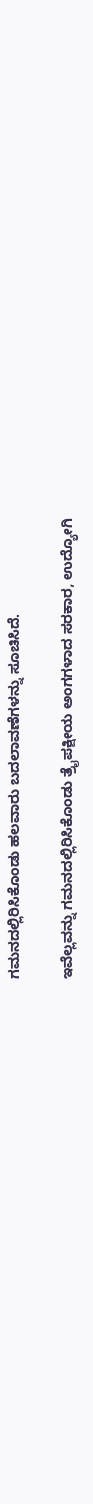ಗಮನದಲ್ಲಿರಿಸಿಕೊಂಡು ಹಲವಾರು ಬದಲಾವಣೆಗಳನ್ನು ಸೂಚಿಸಿದೆ.

ಇವೆಲ್ಲವನ್ನು ಗಮನದಲ್ಲಿರಿಸಿಕೊಂಡು ತ್ರೈಪಕ್ಷೀಯ ಅಂಗಗಳಾದ ಸರಕಾರ, ಉದ್ಯೋಗಿ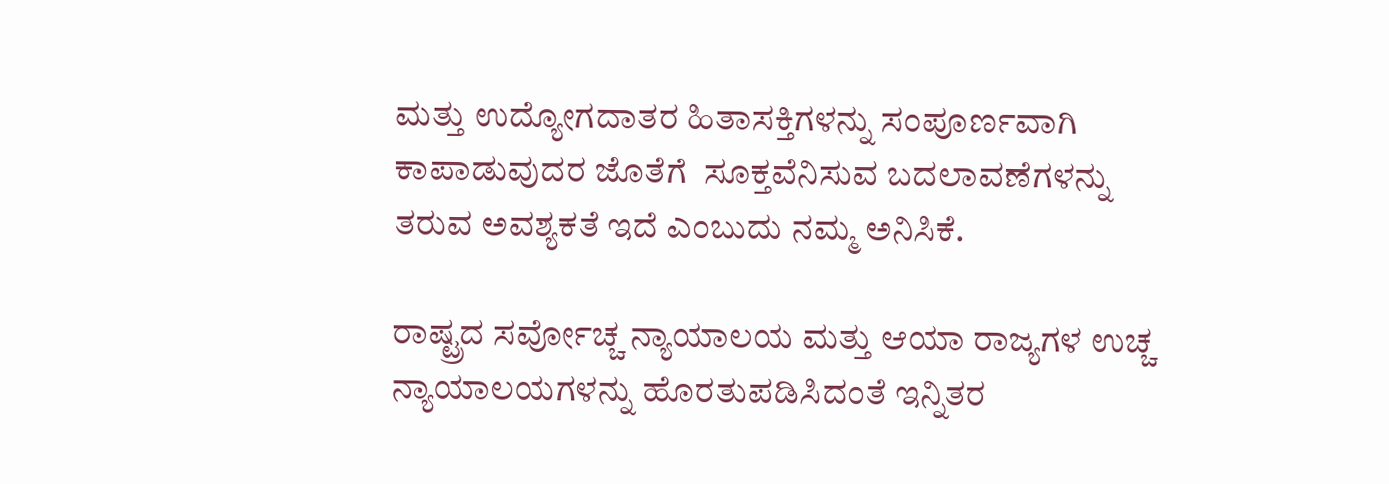ಮತ್ತು ಉದ್ಯೋಗದಾತರ ಹಿತಾಸಕ್ತಿಗಳನ್ನು ಸಂಪೂರ್ಣವಾಗಿ ಕಾಪಾಡುವುದರ ಜೊತೆಗೆ  ಸೂಕ್ತವೆನಿಸುವ ಬದಲಾವಣೆಗಳನ್ನು ತರುವ ಅವಶ್ಯಕತೆ ಇದೆ ಎಂಬುದು ನಮ್ಮ ಅನಿಸಿಕೆ.

ರಾಷ್ಟ್ರದ ಸರ್ವೋಚ್ಚ ನ್ಯಾಯಾಲಯ ಮತ್ತು ಆಯಾ ರಾಜ್ಯಗಳ ಉಚ್ಚ ನ್ಯಾಯಾಲಯಗಳನ್ನು ಹೊರತುಪಡಿಸಿದಂತೆ ಇನ್ನಿತರ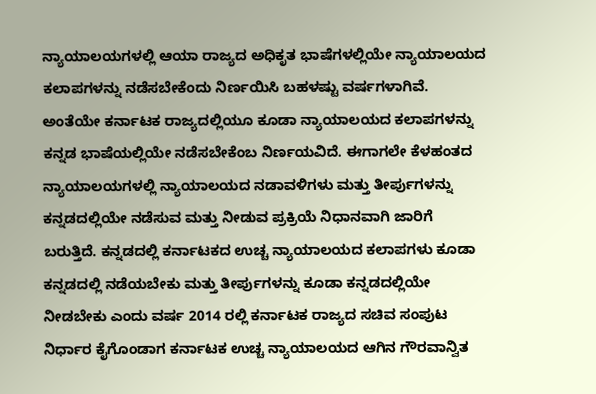ನ್ಯಾಯಾಲಯಗಳಲ್ಲಿ ಆಯಾ ರಾಜ್ಯದ ಅಧಿಕೃತ ಭಾಷೆಗಳಲ್ಲಿಯೇ ನ್ಯಾಯಾಲಯದ ಕಲಾಪಗಳನ್ನು ನಡೆಸಬೇಕೆಂದು ನಿರ್ಣಯಿಸಿ ಬಹಳಷ್ಟು ವರ್ಷಗಳಾಗಿವೆ. ಅಂತೆಯೇ ಕರ್ನಾಟಕ ರಾಜ್ಯದಲ್ಲಿಯೂ ಕೂಡಾ ನ್ಯಾಯಾಲಯದ ಕಲಾಪಗಳನ್ನು ಕನ್ನಡ ಭಾಷೆಯಲ್ಲಿಯೇ ನಡೆಸಬೇಕೆಂಬ ನಿರ್ಣಯವಿದೆ. ಈಗಾಗಲೇ ಕೆಳಹಂತದ ನ್ಯಾಯಾಲಯಗಳಲ್ಲಿ ನ್ಯಾಯಾಲಯದ ನಡಾವಳಿಗಳು ಮತ್ತು ತೀರ್ಪುಗಳನ್ನು ಕನ್ನಡದಲ್ಲಿಯೇ ನಡೆಸುವ ಮತ್ತು ನೀಡುವ ಪ್ರಕ್ರಿಯೆ ನಿಧಾನವಾಗಿ ಜಾರಿಗೆ ಬರುತ್ತಿದೆ. ಕನ್ನಡದಲ್ಲಿ ಕರ್ನಾಟಕದ ಉಚ್ಚ ನ್ಯಾಯಾಲಯದ ಕಲಾಪಗಳು ಕೂಡಾ  ಕನ್ನಡದಲ್ಲಿ ನಡೆಯಬೇಕು ಮತ್ತು ತೀರ್ಪುಗಳನ್ನು ಕೂಡಾ ಕನ್ನಡದಲ್ಲಿಯೇ ನೀಡಬೇಕು ಎಂದು ವರ್ಷ 2014 ರಲ್ಲಿ ಕರ್ನಾಟಕ ರಾಜ್ಯದ ಸಚಿವ ಸಂಪುಟ ನಿರ್ಧಾರ ಕೈಗೊಂಡಾಗ ಕರ್ನಾಟಕ ಉಚ್ಚ ನ್ಯಾಯಾಲಯದ ಆಗಿನ ಗೌರವಾನ್ವಿತ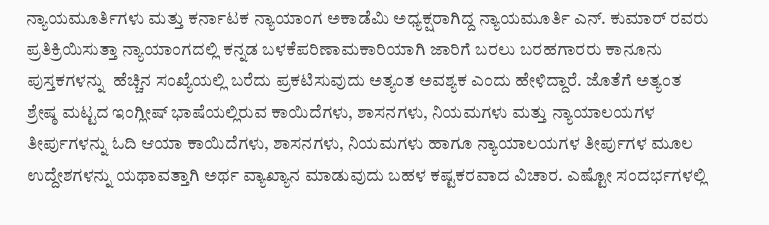ನ್ಯಾಯಮೂರ್ತಿಗಳು ಮತ್ತು ಕರ್ನಾಟಕ ನ್ಯಾಯಾಂಗ ಅಕಾಡೆಮಿ ಅಧ್ಯಕ್ಷರಾಗಿದ್ದ ನ್ಯಾಯಮೂರ್ತಿ ಎನ್. ಕುಮಾರ್ ರವರು ಪ್ರತಿಕ್ರಿಯಿಸುತ್ತಾ ನ್ಯಾಯಾಂಗದಲ್ಲಿ ಕನ್ನಡ ಬಳಕೆಪರಿಣಾಮಕಾರಿಯಾಗಿ ಜಾರಿಗೆ ಬರಲು ಬರಹಗಾರರು ಕಾನೂನು ಪುಸ್ತಕಗಳನ್ನು  ಹೆಚ್ಚಿನ ಸಂಖ್ಯೆಯಲ್ಲಿ ಬರೆದು ಪ್ರಕಟಿಸುವುದು ಅತ್ಯಂತ ಅವಶ್ಯಕ ಎಂದು ಹೇಳಿದ್ದಾರೆ. ಜೊತೆಗೆ ಅತ್ಯಂತ ಶ್ರೇಷ್ಠ ಮಟ್ಟದ ಇಂಗ್ಲೀಷ್ ಭಾಷೆಯಲ್ಲಿರುವ ಕಾಯಿದೆಗಳು, ಶಾಸನಗಳು, ನಿಯಮಗಳು ಮತ್ತು ನ್ಯಾಯಾಲಯಗಳ ತೀರ್ಪುಗಳನ್ನು ಓದಿ ಆಯಾ ಕಾಯಿದೆಗಳು, ಶಾಸನಗಳು, ನಿಯಮಗಳು ಹಾಗೂ ನ್ಯಾಯಾಲಯಗಳ ತೀರ್ಪುಗಳ ಮೂಲ ಉದ್ದೇಶಗಳನ್ನು ಯಥಾವತ್ತಾಗಿ ಅರ್ಥ ವ್ಯಾಖ್ಯಾನ ಮಾಡುವುದು ಬಹಳ ಕಷ್ಟಕರವಾದ ವಿಚಾರ. ಎಷ್ಟೋ ಸಂದರ್ಭಗಳಲ್ಲಿ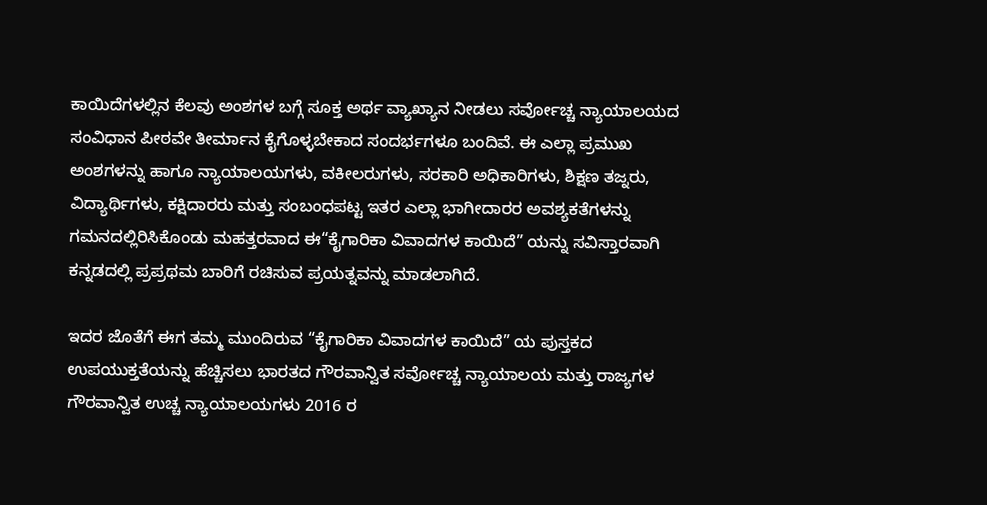ಕಾಯಿದೆಗಳಲ್ಲಿನ ಕೆಲವು ಅಂಶಗಳ ಬಗ್ಗೆ ಸೂಕ್ತ ಅರ್ಥ ವ್ಯಾಖ್ಯಾನ ನೀಡಲು ಸರ್ವೋಚ್ಚ ನ್ಯಾಯಾಲಯದ ಸಂವಿಧಾನ ಪೀಠವೇ ತೀರ್ಮಾನ ಕೈಗೊಳ್ಳಬೇಕಾದ ಸಂದರ್ಭಗಳೂ ಬಂದಿವೆ. ಈ ಎಲ್ಲಾ ಪ್ರಮುಖ ಅಂಶಗಳನ್ನು ಹಾಗೂ ನ್ಯಾಯಾಲಯಗಳು, ವಕೀಲರುಗಳು, ಸರಕಾರಿ ಅಧಿಕಾರಿಗಳು, ಶಿಕ್ಷಣ ತಜ್ನರು, ವಿದ್ಯಾರ್ಥಿಗಳು, ಕಕ್ಷಿದಾರರು ಮತ್ತು ಸಂಬಂಧಪಟ್ಟ ಇತರ ಎಲ್ಲಾ ಭಾಗೀದಾರರ ಅವಶ್ಯಕತೆಗಳನ್ನು ಗಮನದಲ್ಲಿರಿಸಿಕೊಂಡು ಮಹತ್ತರವಾದ ಈ“ಕೈಗಾರಿಕಾ ವಿವಾದಗಳ ಕಾಯಿದೆ” ಯನ್ನು ಸವಿಸ್ತಾರವಾಗಿ ಕನ್ನಡದಲ್ಲಿ ಪ್ರಪ್ರಥಮ ಬಾರಿಗೆ ರಚಿಸುವ ಪ್ರಯತ್ನವನ್ನು ಮಾಡಲಾಗಿದೆ.

ಇದರ ಜೊತೆಗೆ ಈಗ ತಮ್ಮ ಮುಂದಿರುವ “ಕೈಗಾರಿಕಾ ವಿವಾದಗಳ ಕಾಯಿದೆ” ಯ ಪುಸ್ತಕದ ಉಪಯುಕ್ತತೆಯನ್ನು ಹೆಚ್ಚಿಸಲು ಭಾರತದ ಗೌರವಾನ್ವಿತ ಸರ್ವೋಚ್ಚ ನ್ಯಾಯಾಲಯ ಮತ್ತು ರಾಜ್ಯಗಳ ಗೌರವಾನ್ವಿತ ಉಚ್ಚ ನ್ಯಾಯಾಲಯಗಳು 2016 ರ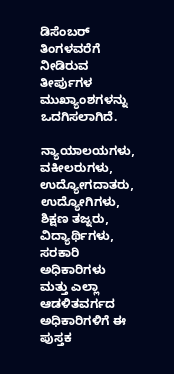ಡಿಸೆಂಬರ್ ತಿಂಗಳವರೆಗೆ ನೀಡಿರುವ ತೀರ್ಪುಗಳ ಮುಖ್ಯಾಂಶಗಳನ್ನು ಒದಗಿಸಲಾಗಿದೆ.

ನ್ಯಾಯಾಲಯಗಳು, ವಕೀಲರುಗಳು, ಉದ್ಯೋಗದಾತರು, ಉದ್ಯೋಗಿಗಳು, ಶಿಕ್ಷಣ ತಜ್ನರು, ವಿದ್ಯಾರ್ಥಿಗಳು, ಸರಕಾರಿ ಅಧಿಕಾರಿಗಳು ಮತ್ತು ಎಲ್ಲಾ ಆಡಳಿತವರ್ಗದ ಅಧಿಕಾರಿಗಳಿಗೆ ಈ ಪುಸ್ತಕ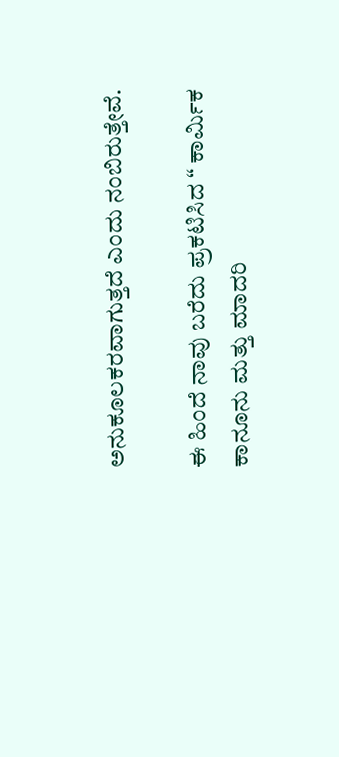ಅನುಕೂಲಕರವಾಗುತ್ತದೆ ಎಂದು ನಂಬಿರುತ್ತೇವೆ.

ಈ ಹಿಂದೆ ನಾವು ಬರೆದು ಪ್ರಕಟಿಸಿದ “ ಕಾರ್ಮಿಕ ಕಾನೂನು ಮತ್ತು ಮಾದರಿ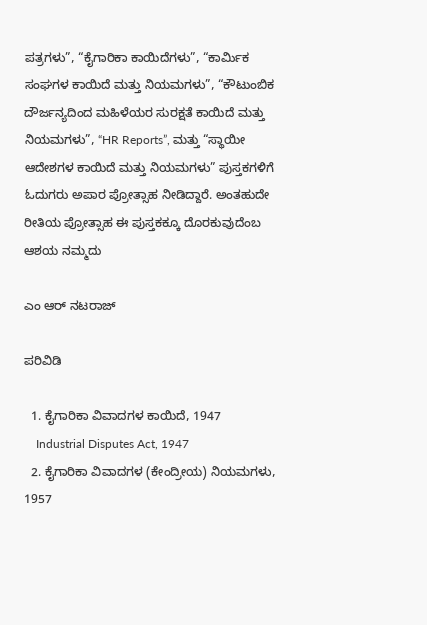ಪತ್ರಗಳು”, “ಕೈಗಾರಿಕಾ ಕಾಯಿದೆಗಳು”, “ಕಾರ್ಮಿಕ ಸಂಘಗಳ ಕಾಯಿದೆ ಮತ್ತು ನಿಯಮಗಳು”, “ಕೌಟುಂಬಿಕ ದೌರ್ಜನ್ಯದಿಂದ ಮಹಿಳೆಯರ ಸುರಕ್ಷತೆ ಕಾಯಿದೆ ಮತ್ತು ನಿಯಮಗಳು”, “HR Reports”, ಮತ್ತು “ಸ್ಥಾಯೀ ಆದೇಶಗಳ ಕಾಯಿದೆ ಮತ್ತು ನಿಯಮಗಳು” ಪುಸ್ತಕಗಳಿಗೆ ಓದುಗರು ಅಪಾರ ಪ್ರೋತ್ಸಾಹ ನೀಡಿದ್ದಾರೆ. ಅಂತಹುದೇ ರೀತಿಯ ಪ್ರೋತ್ಸಾಹ ಈ ಪುಸ್ತಕಕ್ಕೂ ದೊರಕುವುದೆಂಬ ಆಶಯ ನಮ್ಮದು

ಎಂ ಆರ್ ನಟರಾಜ್

ಪರಿವಿಡಿ

  1. ಕೈಗಾರಿಕಾ ವಿವಾದಗಳ ಕಾಯಿದೆ, 1947
    Industrial Disputes Act, 1947
  2. ಕೈಗಾರಿಕಾ ವಿವಾದಗಳ (ಕೇಂದ್ರೀಯ) ನಿಯಮಗಳು, 1957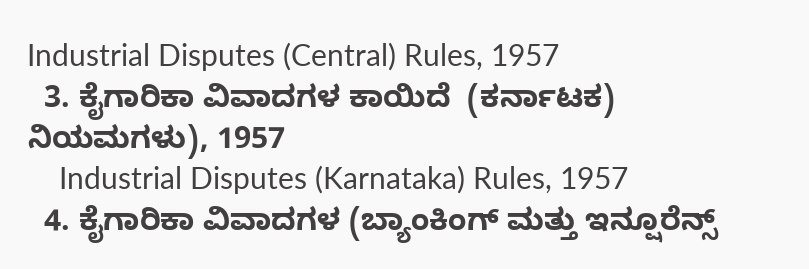Industrial Disputes (Central) Rules, 1957
  3. ಕೈಗಾರಿಕಾ ವಿವಾದಗಳ ಕಾಯಿದೆ  (ಕರ್ನಾಟಕ) ನಿಯಮಗಳು), 1957
    Industrial Disputes (Karnataka) Rules, 1957
  4. ಕೈಗಾರಿಕಾ ವಿವಾದಗಳ (ಬ್ಯಾಂಕಿಂಗ್ ಮತ್ತು ಇನ್ಷೂರೆನ್ಸ್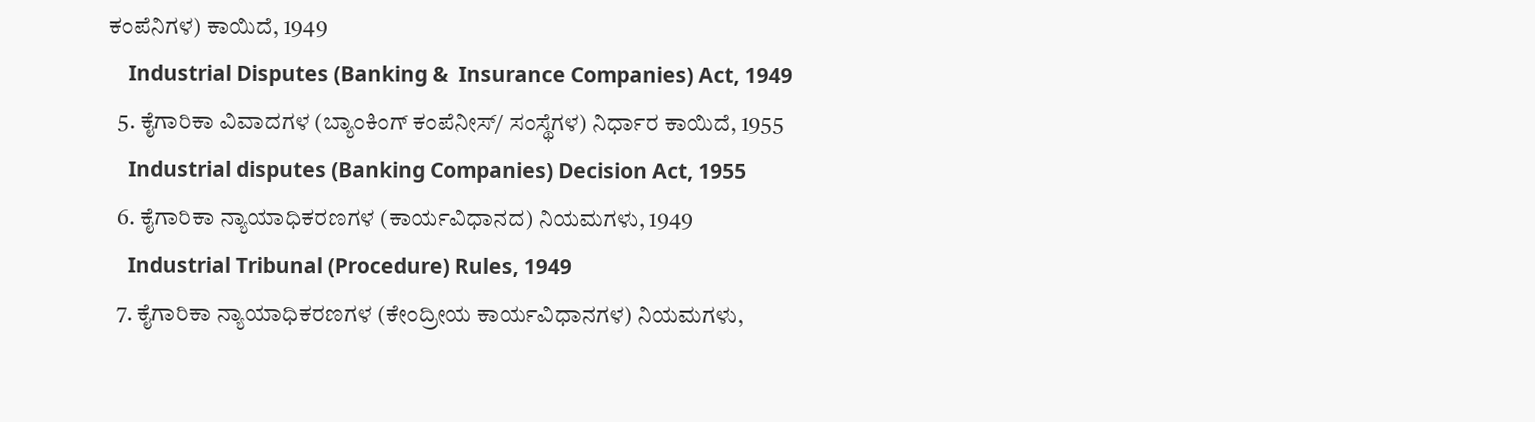ಕಂಪೆನಿಗಳ) ಕಾಯಿದೆ, 1949
    Industrial Disputes (Banking &  Insurance Companies) Act, 1949
  5. ಕೈಗಾರಿಕಾ ವಿವಾದಗಳ (ಬ್ಯಾಂಕಿಂಗ್ ಕಂಪೆನೀಸ್/ ಸಂಸ್ಥೆಗಳ) ನಿರ್ಧಾರ ಕಾಯಿದೆ, 1955
    Industrial disputes (Banking Companies) Decision Act, 1955
  6. ಕೈಗಾರಿಕಾ ನ್ಯಾಯಾಧಿಕರಣಗಳ (ಕಾರ್ಯವಿಧಾನದ) ನಿಯಮಗಳು, 1949
    Industrial Tribunal (Procedure) Rules, 1949
  7. ಕೈಗಾರಿಕಾ ನ್ಯಾಯಾಧಿಕರಣಗಳ (ಕೇಂದ್ರೀಯ ಕಾರ್ಯವಿಧಾನಗಳ) ನಿಯಮಗಳು,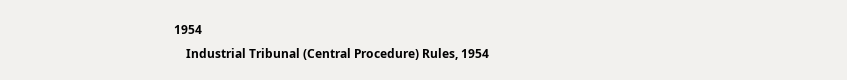1954
    Industrial Tribunal (Central Procedure) Rules, 1954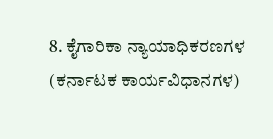8. ಕೈಗಾರಿಕಾ ನ್ಯಾಯಾಧಿಕರಣಗಳ (ಕರ್ನಾಟಕ ಕಾರ್ಯವಿಧಾನಗಳ)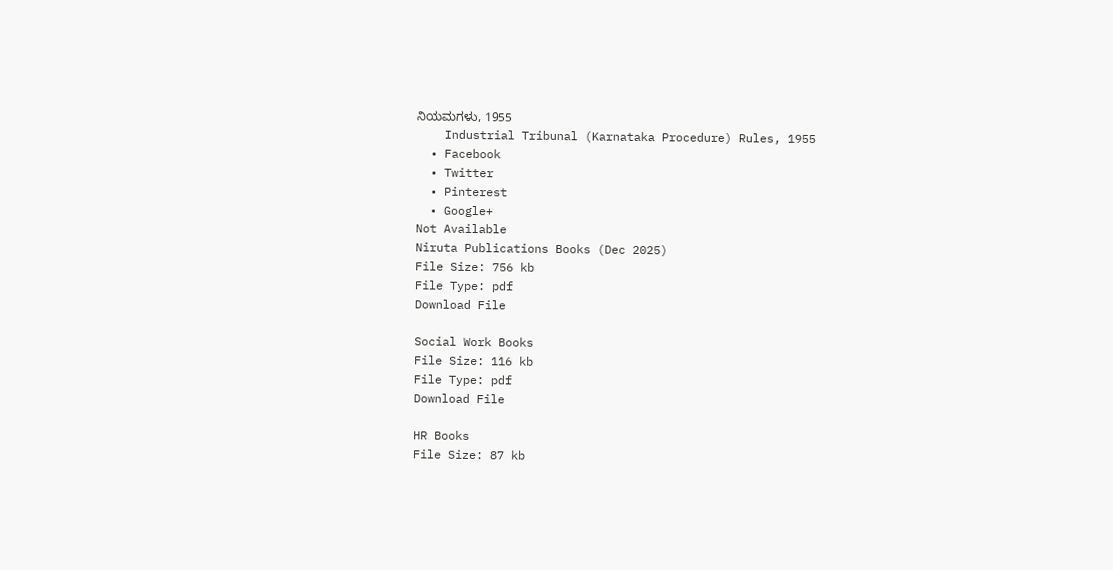ನಿಯಮಗಳು, 1955
    Industrial Tribunal (Karnataka Procedure) Rules, 1955
  • Facebook
  • Twitter
  • Pinterest
  • Google+
Not Available
Niruta Publications Books (Dec 2025)
File Size: 756 kb
File Type: pdf
Download File

Social Work Books
File Size: 116 kb
File Type: pdf
Download File

HR Books
File Size: 87 kb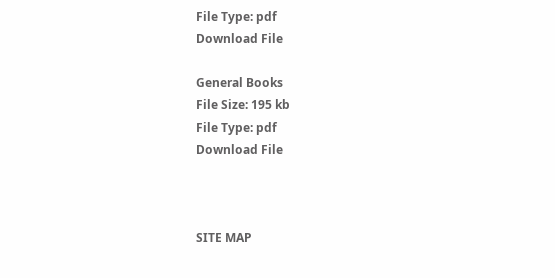File Type: pdf
Download File

General Books
File Size: 195 kb
File Type: pdf
Download File



SITE MAP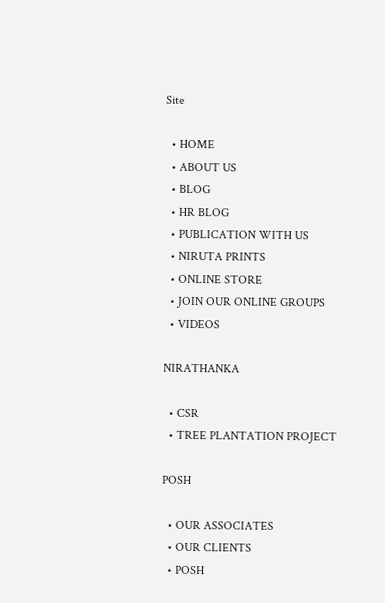Site

  • HOME
  • ABOUT US
  • BLOG
  • HR BLOG
  • PUBLICATION WITH US
  • NIRUTA PRINTS
  • ONLINE STORE
  • JOIN OUR ONLINE GROUPS
  • VIDEOS

NIRATHANKA

  • CSR
  • TREE PLANTATION PROJECT

POSH

  • OUR ASSOCIATES
  • OUR CLIENTS
  • POSH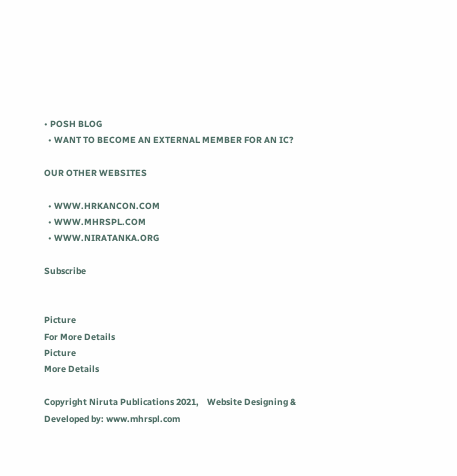• POSH BLOG
  • WANT TO BECOME AN EXTERNAL MEMBER FOR AN IC?

OUR OTHER WEBSITES

  • WWW.HRKANCON.COM
  • WWW.MHRSPL.COM
  • WWW.NIRATANKA.ORG

Subscribe


Picture
For More Details
Picture
More Details

Copyright Niruta Publications 2021,    Website Designing & Developed by: www.mhrspl.com